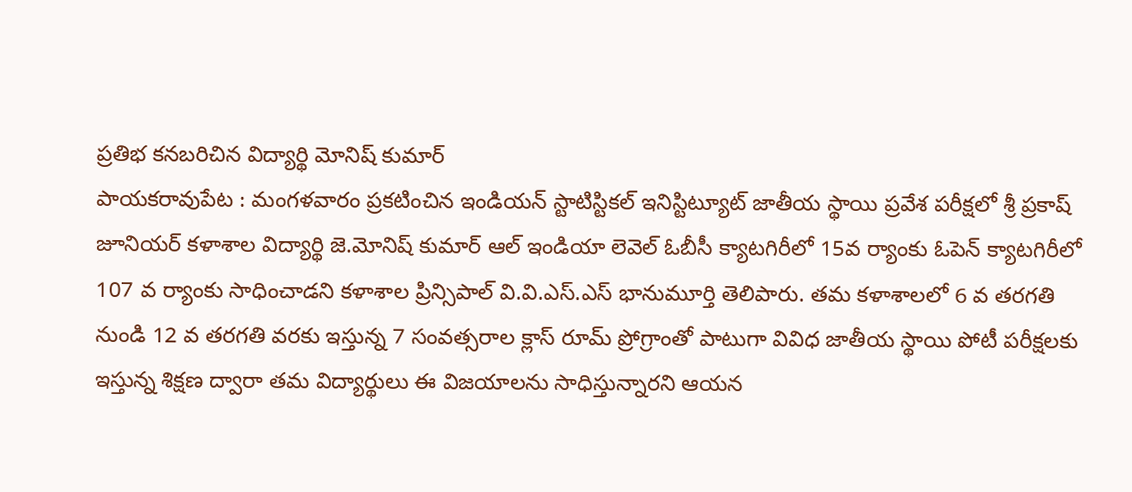ప్రతిభ కనబరిచిన విద్యార్థి మోనిష్ కుమార్
పాయకరావుపేట : మంగళవారం ప్రకటించిన ఇండియన్ స్టాటిస్టికల్ ఇనిస్టిట్యూట్ జాతీయ స్థాయి ప్రవేశ పరీక్షలో శ్రీ ప్రకాష్ జూనియర్ కళాశాల విద్యార్థి జె.మోనిష్ కుమార్ ఆల్ ఇండియా లెవెల్ ఓబీసీ క్యాటగిరీలో 15వ ర్యాంకు ఓపెన్ క్యాటగిరీలో 107 వ ర్యాంకు సాధించాడని కళాశాల ప్రిన్సిపాల్ వి.వి.ఎస్.ఎస్ భానుమూర్తి తెలిపారు. తమ కళాశాలలో 6 వ తరగతి నుండి 12 వ తరగతి వరకు ఇస్తున్న 7 సంవత్సరాల క్లాస్ రూమ్ ప్రోగ్రాంతో పాటుగా వివిధ జాతీయ స్థాయి పోటీ పరీక్షలకు ఇస్తున్న శిక్షణ ద్వారా తమ విద్యార్థులు ఈ విజయాలను సాధిస్తున్నారని ఆయన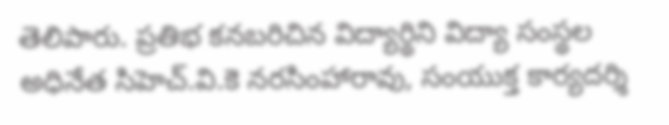తెలిపారు. ప్రతిభ కనబరిచిన విద్యార్థిని విద్యా సంస్థల అధినేత సిహెచ్.వి.కె నరసింహారావు, సంయుక్త కార్యదర్శి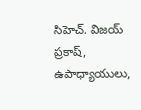సిహెచ్. విజయ్ ప్రకాష్, ఉపాధ్యాయులు,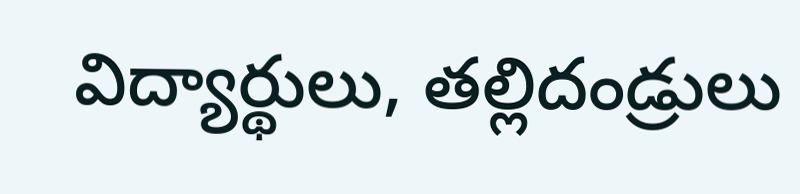విద్యార్థులు, తల్లిదండ్రులు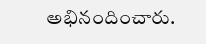అభినందించారు.